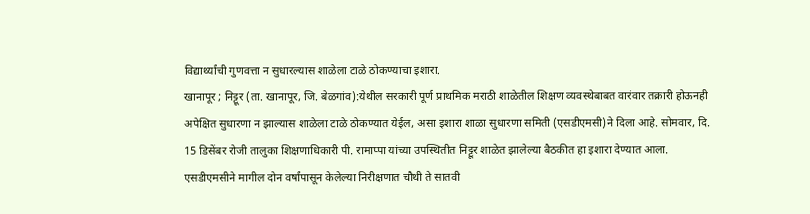विद्यार्थ्यांची गुणवत्ता न सुधारल्यास शाळेला टाळे ठोकण्याचा इशारा.
खानापूर ; निट्टूर (ता. खानापूर, जि. बेळगांव):येथील सरकारी पूर्ण प्राथमिक मराठी शाळेतील शिक्षण व्यवस्थेबाबत वारंवार तक्रारी होऊनही अपेक्षित सुधारणा न झाल्यास शाळेला टाळे ठोकण्यात येईल, असा इशारा शाळा सुधारणा समिती (एसडीएमसी)ने दिला आहे. सोमवार, दि. 15 डिसेंबर रोजी तालुका शिक्षणाधिकारी पी. रामाप्पा यांच्या उपस्थितीत निट्टूर शाळेत झालेल्या बैठकीत हा इशारा देण्यात आला.
एसडीएमसीने मागील दोन वर्षांपासून केलेल्या निरीक्षणात चौथी ते सातवी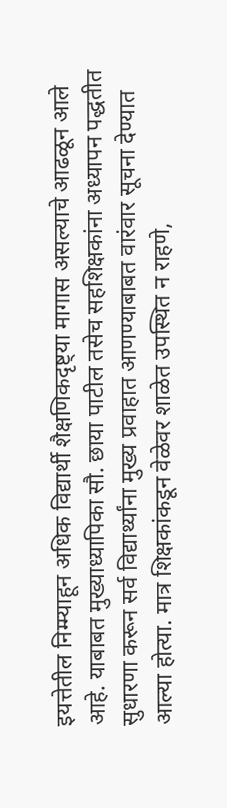इयत्तेतील निम्म्याहून अधिक विद्यार्थी शैक्षणिकदृष्ट्या मागास असल्याचे आढळून आले आहे. याबाबत मुख्याध्यापिका सौ. छाया पाटील तसेच सहशिक्षकांना अध्यापन पद्धतीत सुधारणा करून सर्व विद्यार्थ्यांना मुख्य प्रवाहात आणण्याबाबत वारंवार सूचना देण्यात आल्या होत्या. मात्र शिक्षकांकडून वेळेवर शाळेत उपस्थित न राहणे,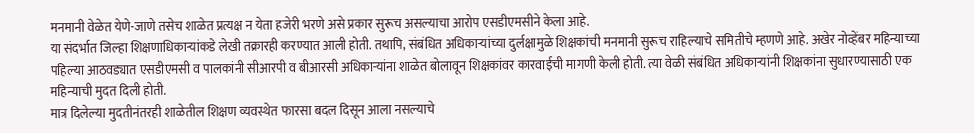मनमानी वेळेत येणे-जाणे तसेच शाळेत प्रत्यक्ष न येता हजेरी भरणे असे प्रकार सुरूच असल्याचा आरोप एसडीएमसीने केला आहे.
या संदर्भात जिल्हा शिक्षणाधिकाऱ्यांकडे लेखी तक्रारही करण्यात आली होती. तथापि, संबंधित अधिकाऱ्यांच्या दुर्लक्षामुळे शिक्षकांची मनमानी सुरूच राहिल्याचे समितीचे म्हणणे आहे. अखेर नोव्हेंबर महिन्याच्या पहिल्या आठवड्यात एसडीएमसी व पालकांनी सीआरपी व बीआरसी अधिकाऱ्यांना शाळेत बोलावून शिक्षकांवर कारवाईची मागणी केली होती. त्या वेळी संबंधित अधिकाऱ्यांनी शिक्षकांना सुधारण्यासाठी एक महिन्याची मुदत दिली होती.
मात्र दिलेल्या मुदतीनंतरही शाळेतील शिक्षण व्यवस्थेत फारसा बदल दिसून आला नसल्याचे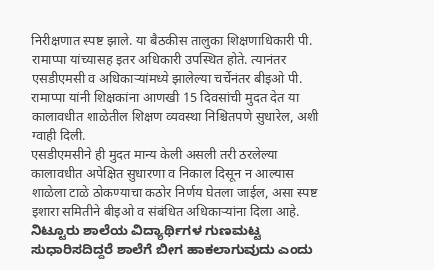निरीक्षणात स्पष्ट झाले. या बैठकीस तालुका शिक्षणाधिकारी पी. रामाप्पा यांच्यासह इतर अधिकारी उपस्थित होते. त्यानंतर एसडीएमसी व अधिकाऱ्यांमध्ये झालेल्या चर्चेनंतर बीइओ पी. रामाप्पा यांनी शिक्षकांना आणखी 15 दिवसांची मुदत देत या कालावधीत शाळेतील शिक्षण व्यवस्था निश्चितपणे सुधारेल, अशी ग्वाही दिली.
एसडीएमसीने ही मुदत मान्य केली असली तरी ठरलेल्या कालावधीत अपेक्षित सुधारणा व निकाल दिसून न आल्यास शाळेला टाळे ठोकण्याचा कठोर निर्णय घेतला जाईल, असा स्पष्ट इशारा समितीने बीइओ व संबंधित अधिकाऱ्यांना दिला आहे.
ನಿಟ್ಟೂರು ಶಾಲೆಯ ವಿದ್ಯಾರ್ಥಿಗಳ ಗುಣಮಟ್ಟ ಸುಧಾರಿಸದಿದ್ದರೆ ಶಾಲೆಗೆ ಬೀಗ ಹಾಕಲಾಗುವುದು ಎಂದು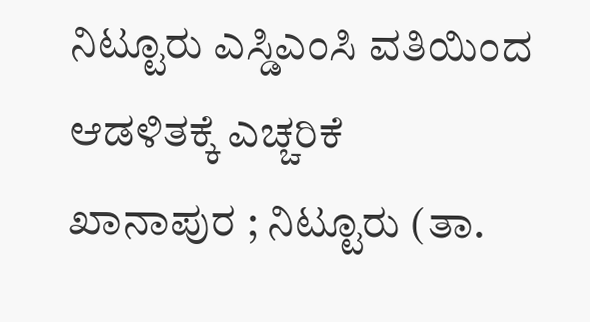ನಿಟ್ಟೂರು ಎಸ್ಡಿಎಂಸಿ ವತಿಯಿಂದ ಆಡಳಿತಕ್ಕೆ ಎಚ್ಚರಿಕೆ
ಖಾನಾಪುರ ; ನಿಟ್ಟೂರು (ತಾ.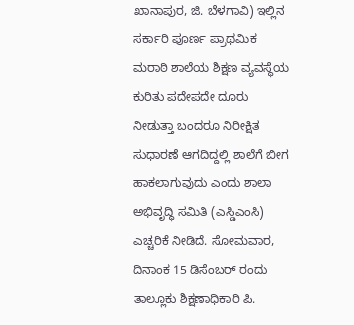ಖಾನಾಪುರ, ಜಿ. ಬೆಳಗಾವಿ) ಇಲ್ಲಿನ ಸರ್ಕಾರಿ ಪೂರ್ಣ ಪ್ರಾಥಮಿಕ ಮರಾಠಿ ಶಾಲೆಯ ಶಿಕ್ಷಣ ವ್ಯವಸ್ಥೆಯ ಕುರಿತು ಪದೇಪದೇ ದೂರು ನೀಡುತ್ತಾ ಬಂದರೂ ನಿರೀಕ್ಷಿತ ಸುಧಾರಣೆ ಆಗದಿದ್ದಲ್ಲಿ ಶಾಲೆಗೆ ಬೀಗ ಹಾಕಲಾಗುವುದು ಎಂದು ಶಾಲಾ ಅಭಿವೃದ್ಧಿ ಸಮಿತಿ (ಎಸ್ಡಿಎಂಸಿ) ಎಚ್ಚರಿಕೆ ನೀಡಿದೆ. ಸೋಮವಾರ, ದಿನಾಂಕ 15 ಡಿಸೆಂಬರ್ ರಂದು ತಾಲ್ಲೂಕು ಶಿಕ್ಷಣಾಧಿಕಾರಿ ಪಿ.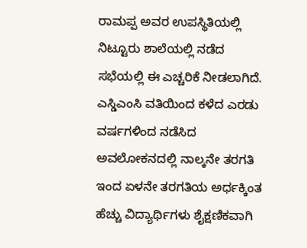ರಾಮಪ್ಪ ಅವರ ಉಪಸ್ಥಿತಿಯಲ್ಲಿ ನಿಟ್ಟೂರು ಶಾಲೆಯಲ್ಲಿ ನಡೆದ ಸಭೆಯಲ್ಲಿ ಈ ಎಚ್ಚರಿಕೆ ನೀಡಲಾಗಿದೆ.
ಎಸ್ಡಿಎಂಸಿ ವತಿಯಿಂದ ಕಳೆದ ಎರಡು ವರ್ಷಗಳಿಂದ ನಡೆಸಿದ ಅವಲೋಕನದಲ್ಲಿ ನಾಲ್ಕನೇ ತರಗತಿ ಇಂದ ಏಳನೇ ತರಗತಿಯ ಅರ್ಧಕ್ಕಿಂತ ಹೆಚ್ಚು ವಿದ್ಯಾರ್ಥಿಗಳು ಶೈಕ್ಷಣಿಕವಾಗಿ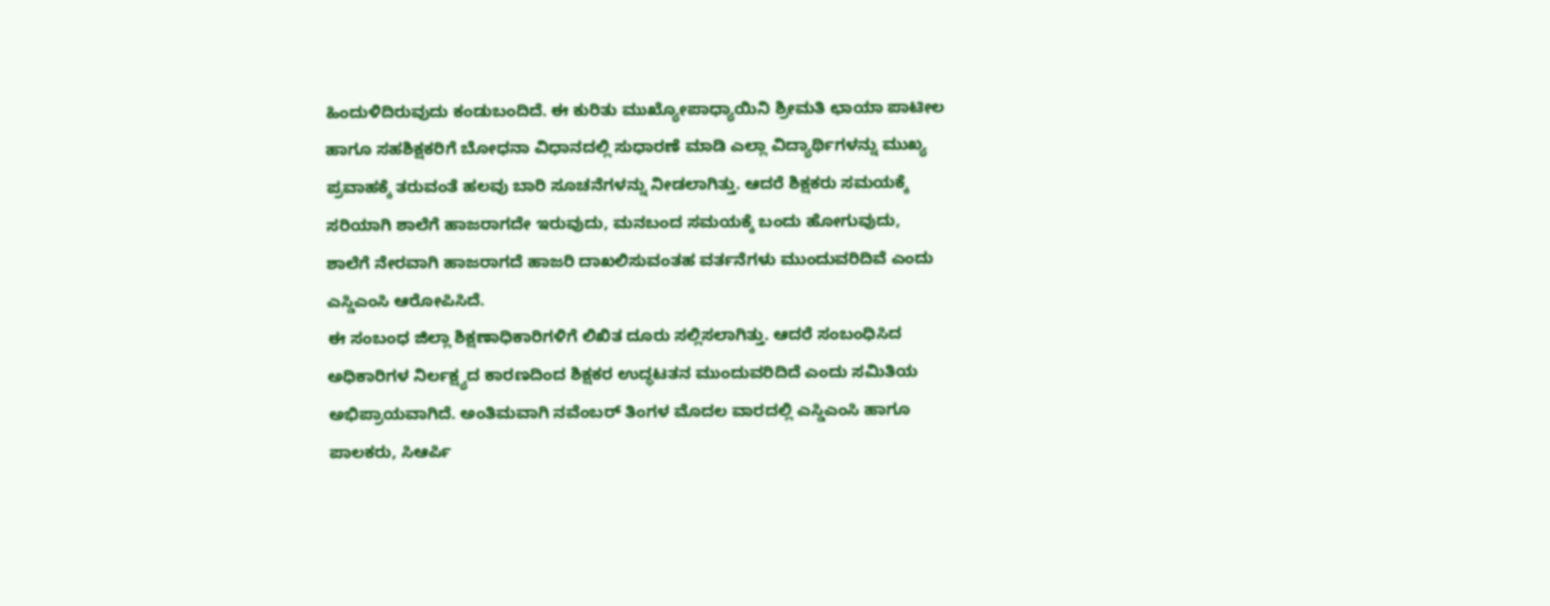ಹಿಂದುಳಿದಿರುವುದು ಕಂಡುಬಂದಿದೆ. ಈ ಕುರಿತು ಮುಖ್ಯೋಪಾಧ್ಯಾಯಿನಿ ಶ್ರೀಮತಿ ಛಾಯಾ ಪಾಟೀಲ ಹಾಗೂ ಸಹಶಿಕ್ಷಕರಿಗೆ ಬೋಧನಾ ವಿಧಾನದಲ್ಲಿ ಸುಧಾರಣೆ ಮಾಡಿ ಎಲ್ಲಾ ವಿದ್ಯಾರ್ಥಿಗಳನ್ನು ಮುಖ್ಯ ಪ್ರವಾಹಕ್ಕೆ ತರುವಂತೆ ಹಲವು ಬಾರಿ ಸೂಚನೆಗಳನ್ನು ನೀಡಲಾಗಿತ್ತು. ಆದರೆ ಶಿಕ್ಷಕರು ಸಮಯಕ್ಕೆ ಸರಿಯಾಗಿ ಶಾಲೆಗೆ ಹಾಜರಾಗದೇ ಇರುವುದು, ಮನಬಂದ ಸಮಯಕ್ಕೆ ಬಂದು ಹೋಗುವುದು, ಶಾಲೆಗೆ ನೇರವಾಗಿ ಹಾಜರಾಗದೆ ಹಾಜರಿ ದಾಖಲಿಸುವಂತಹ ವರ್ತನೆಗಳು ಮುಂದುವರಿದಿವೆ ಎಂದು ಎಸ್ಡಿಎಂಸಿ ಆರೋಪಿಸಿದೆ.
ಈ ಸಂಬಂಧ ಜಿಲ್ಲಾ ಶಿಕ್ಷಣಾಧಿಕಾರಿಗಳಿಗೆ ಲಿಖಿತ ದೂರು ಸಲ್ಲಿಸಲಾಗಿತ್ತು. ಆದರೆ ಸಂಬಂಧಿಸಿದ ಅಧಿಕಾರಿಗಳ ನಿರ್ಲಕ್ಷ್ಯದ ಕಾರಣದಿಂದ ಶಿಕ್ಷಕರ ಉದ್ಧಟತನ ಮುಂದುವರಿದಿದೆ ಎಂದು ಸಮಿತಿಯ ಅಭಿಪ್ರಾಯವಾಗಿದೆ. ಅಂತಿಮವಾಗಿ ನವೆಂಬರ್ ತಿಂಗಳ ಮೊದಲ ವಾರದಲ್ಲಿ ಎಸ್ಡಿಎಂಸಿ ಹಾಗೂ ಪಾಲಕರು, ಸಿಆರ್ಪಿ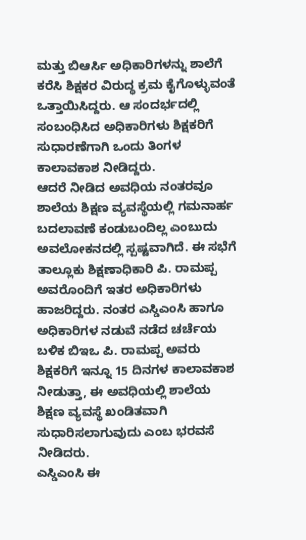ಮತ್ತು ಬಿಆರ್ಸಿ ಅಧಿಕಾರಿಗಳನ್ನು ಶಾಲೆಗೆ ಕರೆಸಿ ಶಿಕ್ಷಕರ ವಿರುದ್ಧ ಕ್ರಮ ಕೈಗೊಳ್ಳುವಂತೆ ಒತ್ತಾಯಿಸಿದ್ದರು. ಆ ಸಂದರ್ಭದಲ್ಲಿ ಸಂಬಂಧಿಸಿದ ಅಧಿಕಾರಿಗಳು ಶಿಕ್ಷಕರಿಗೆ ಸುಧಾರಣೆಗಾಗಿ ಒಂದು ತಿಂಗಳ ಕಾಲಾವಕಾಶ ನೀಡಿದ್ದರು.
ಆದರೆ ನೀಡಿದ ಅವಧಿಯ ನಂತರವೂ ಶಾಲೆಯ ಶಿಕ್ಷಣ ವ್ಯವಸ್ಥೆಯಲ್ಲಿ ಗಮನಾರ್ಹ ಬದಲಾವಣೆ ಕಂಡುಬಂದಿಲ್ಲ ಎಂಬುದು ಅವಲೋಕನದಲ್ಲಿ ಸ್ಪಷ್ಟವಾಗಿದೆ. ಈ ಸಭೆಗೆ ತಾಲ್ಲೂಕು ಶಿಕ್ಷಣಾಧಿಕಾರಿ ಪಿ. ರಾಮಪ್ಪ ಅವರೊಂದಿಗೆ ಇತರ ಅಧಿಕಾರಿಗಳು ಹಾಜರಿದ್ದರು. ನಂತರ ಎಸ್ಡಿಎಂಸಿ ಹಾಗೂ ಅಧಿಕಾರಿಗಳ ನಡುವೆ ನಡೆದ ಚರ್ಚೆಯ ಬಳಿಕ ಬಿಇಒ ಪಿ. ರಾಮಪ್ಪ ಅವರು ಶಿಕ್ಷಕರಿಗೆ ಇನ್ನೂ 15 ದಿನಗಳ ಕಾಲಾವಕಾಶ ನೀಡುತ್ತಾ, ಈ ಅವಧಿಯಲ್ಲಿ ಶಾಲೆಯ ಶಿಕ್ಷಣ ವ್ಯವಸ್ಥೆ ಖಂಡಿತವಾಗಿ ಸುಧಾರಿಸಲಾಗುವುದು ಎಂಬ ಭರವಸೆ ನೀಡಿದರು.
ಎಸ್ಡಿಎಂಸಿ ಈ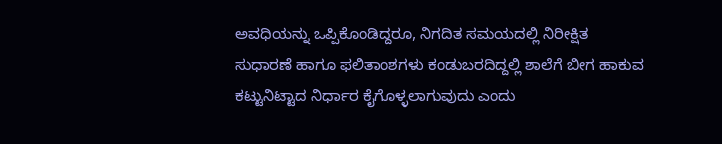ಅವಧಿಯನ್ನು ಒಪ್ಪಿಕೊಂಡಿದ್ದರೂ, ನಿಗದಿತ ಸಮಯದಲ್ಲಿ ನಿರೀಕ್ಷಿತ ಸುಧಾರಣೆ ಹಾಗೂ ಫಲಿತಾಂಶಗಳು ಕಂಡುಬರದಿದ್ದಲ್ಲಿ ಶಾಲೆಗೆ ಬೀಗ ಹಾಕುವ ಕಟ್ಟುನಿಟ್ಟಾದ ನಿರ್ಧಾರ ಕೈಗೊಳ್ಳಲಾಗುವುದು ಎಂದು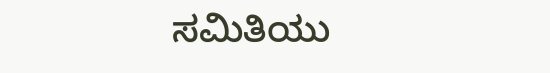ಸಮಿತಿಯು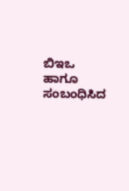ಬಿಇಒ ಹಾಗೂ ಸಂಬಂಧಿಸಿದ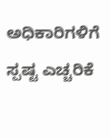ಅಧಿಕಾರಿಗಳಿಗೆ ಸ್ಪಷ್ಟ ಎಚ್ಚರಿಕೆ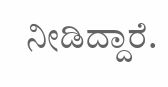ನೀಡಿದ್ದಾರೆ.